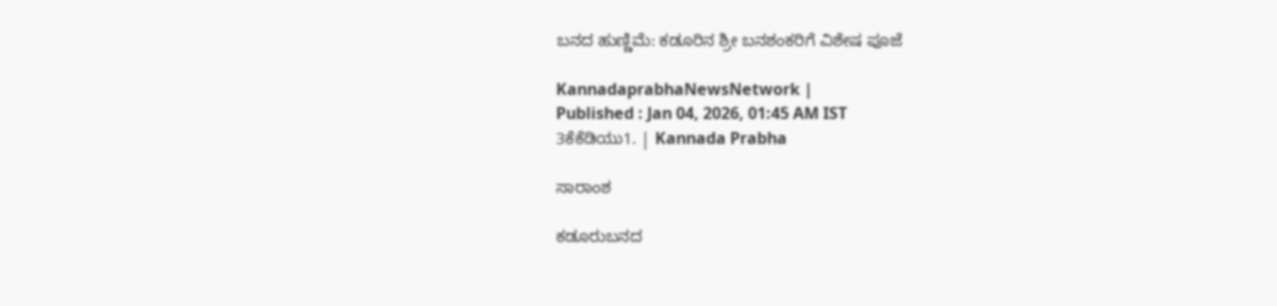ಬನದ ಹುಣ್ಣಿಮೆ: ಕಡೂರಿನ ಶ್ರೀ ಬನಶಂಕರಿಗೆ ವಿಶೇಷ ಪೂಜೆ

KannadaprabhaNewsNetwork |
Published : Jan 04, 2026, 01:45 AM IST
3ಕೆಕೆಡಿಯು1. | Kannada Prabha

ಸಾರಾಂಶ

ಕಡೂರುಬನದ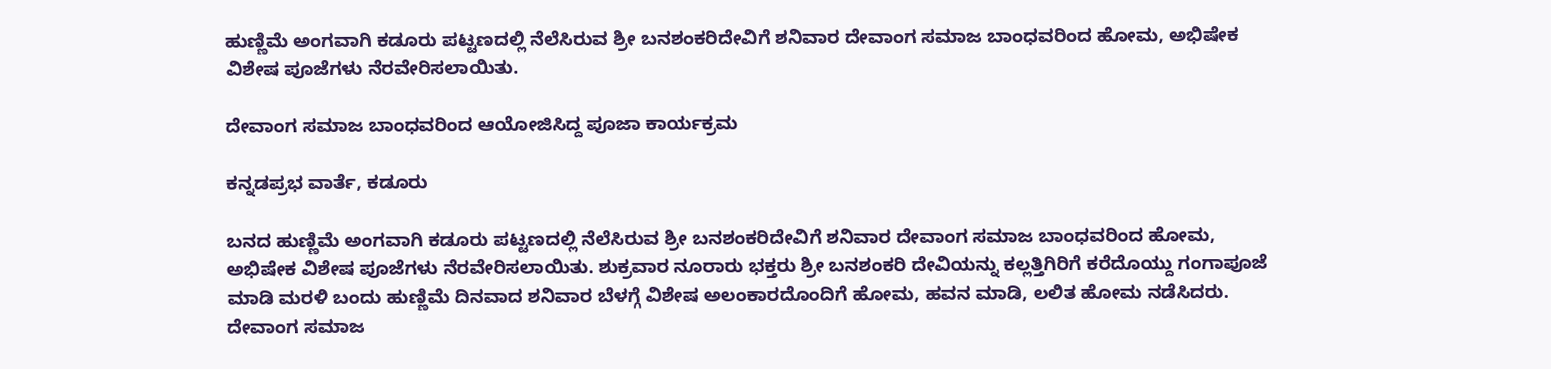ಹುಣ್ಣಿಮೆ ಅಂಗವಾಗಿ ಕಡೂರು ಪಟ್ಟಣದಲ್ಲಿ ನೆಲೆಸಿರುವ ಶ್ರೀ ಬನಶಂಕರಿದೇವಿಗೆ ಶನಿವಾರ ದೇವಾಂಗ ಸಮಾಜ ಬಾಂಧವರಿಂದ ಹೋಮ, ಅಭಿಷೇಕ ವಿಶೇಷ ಪೂಜೆಗಳು ನೆರವೇರಿಸಲಾಯಿತು.

ದೇವಾಂಗ ಸಮಾಜ ಬಾಂಧವರಿಂದ ಆಯೋಜಿಸಿದ್ದ ಪೂಜಾ ಕಾರ್ಯಕ್ರಮ

ಕನ್ನಡಪ್ರಭ ವಾರ್ತೆ, ಕಡೂರು

ಬನದ ಹುಣ್ಣಿಮೆ ಅಂಗವಾಗಿ ಕಡೂರು ಪಟ್ಟಣದಲ್ಲಿ ನೆಲೆಸಿರುವ ಶ್ರೀ ಬನಶಂಕರಿದೇವಿಗೆ ಶನಿವಾರ ದೇವಾಂಗ ಸಮಾಜ ಬಾಂಧವರಿಂದ ಹೋಮ, ಅಭಿಷೇಕ ವಿಶೇಷ ಪೂಜೆಗಳು ನೆರವೇರಿಸಲಾಯಿತು. ಶುಕ್ರವಾರ ನೂರಾರು ಭಕ್ತರು ಶ್ರೀ ಬನಶಂಕರಿ ದೇವಿಯನ್ನು ಕಲ್ಲತ್ತಿಗಿರಿಗೆ ಕರೆದೊಯ್ದು ಗಂಗಾಪೂಜೆ ಮಾಡಿ ಮರಳಿ ಬಂದು ಹುಣ್ಣಿಮೆ ದಿನವಾದ ಶನಿವಾರ ಬೆಳಗ್ಗೆ ವಿಶೇಷ ಅಲಂಕಾರದೊಂದಿಗೆ ಹೋಮ, ಹವನ ಮಾಡಿ, ಲಲಿತ ಹೋಮ ನಡೆಸಿದರು. ದೇವಾಂಗ ಸಮಾಜ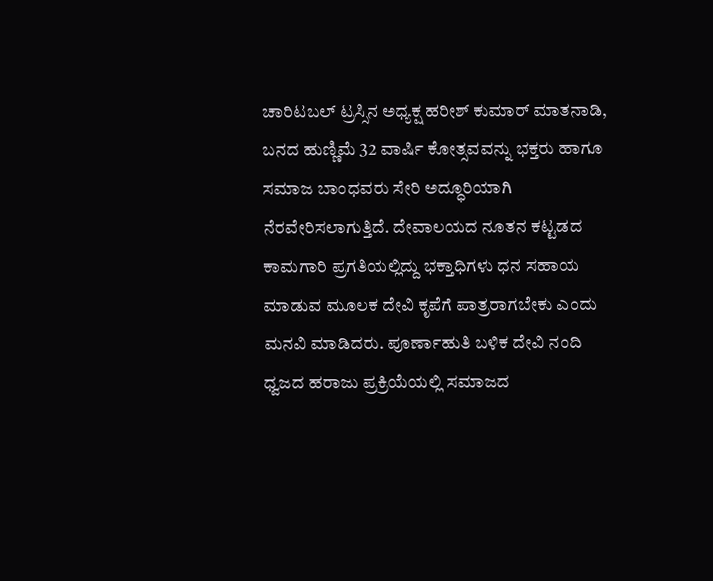ಚಾರಿಟಬಲ್ ಟ್ರಸ್ಸಿನ ಅಧ್ಯಕ್ಷ ಹರೀಶ್ ಕುಮಾರ್ ಮಾತನಾಡಿ, ಬನದ ಹುಣ್ಣಿಮೆ 32 ವಾರ್ಷಿ ಕೋತ್ಸವವನ್ನು ಭಕ್ತರು ಹಾಗೂ ಸಮಾಜ ಬಾಂಧವರು ಸೇರಿ ಅದ್ಧೂರಿಯಾಗಿ ನೆರವೇರಿಸಲಾಗುತ್ತಿದೆ. ದೇವಾಲಯದ ನೂತನ ಕಟ್ಟಡದ ಕಾಮಗಾರಿ ಪ್ರಗತಿಯಲ್ಲಿದ್ದು ಭಕ್ತಾಧಿಗಳು ಧನ ಸಹಾಯ ಮಾಡುವ ಮೂಲಕ ದೇವಿ ಕೃಪೆಗೆ ಪಾತ್ರರಾಗಬೇಕು ಎಂದು ಮನವಿ ಮಾಡಿದರು. ಪೂರ್ಣಾಹುತಿ ಬಳಿಕ ದೇವಿ ನಂದಿ ಧ್ವಜದ ಹರಾಜು ಪ್ರಕ್ರಿಯೆಯಲ್ಲಿ ಸಮಾಜದ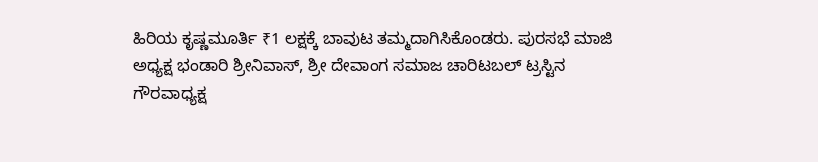ಹಿರಿಯ ಕೃಷ್ಣಮೂರ್ತಿ ₹1 ಲಕ್ಷಕ್ಕೆ ಬಾವುಟ ತಮ್ಮದಾಗಿಸಿಕೊಂಡರು. ಪುರಸಭೆ ಮಾಜಿ ಅಧ್ಯಕ್ಷ ಭಂಡಾರಿ ಶ್ರೀನಿವಾಸ್, ಶ್ರೀ ದೇವಾಂಗ ಸಮಾಜ ಚಾರಿಟಬಲ್ ಟ್ರಸ್ಟಿನ ಗೌರವಾಧ್ಯಕ್ಷ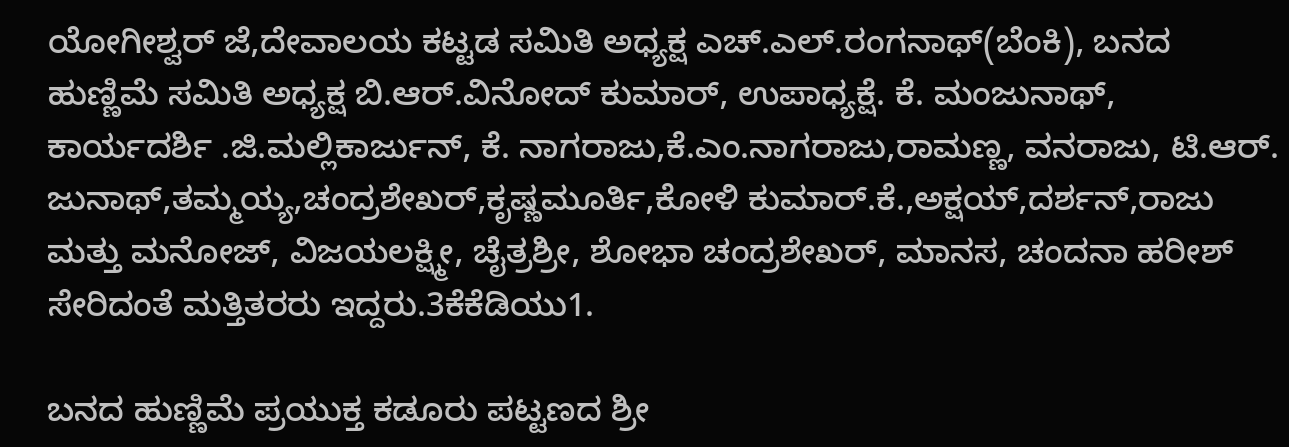ಯೋಗೀಶ್ವರ್ ಜೆ,ದೇವಾಲಯ ಕಟ್ಟಡ ಸಮಿತಿ ಅಧ್ಯಕ್ಷ ಎಚ್.ಎಲ್.ರಂಗನಾಥ್(ಬೆಂಕಿ), ಬನದ ಹುಣ್ಣಿಮೆ ಸಮಿತಿ ಅಧ್ಯಕ್ಷ ಬಿ.ಆರ್.ವಿನೋದ್ ಕುಮಾರ್, ಉಪಾಧ್ಯಕ್ಷೆ. ಕೆ. ಮಂಜುನಾಥ್, ಕಾರ್ಯದರ್ಶಿ .ಜಿ.ಮಲ್ಲಿಕಾರ್ಜುನ್, ಕೆ. ನಾಗರಾಜು,ಕೆ.ಎಂ.ನಾಗರಾಜು,ರಾಮಣ್ಣ, ವನರಾಜು, ಟಿ.ಆರ್. ಜುನಾಥ್,ತಮ್ಮಯ್ಯ,ಚಂದ್ರಶೇಖರ್,ಕೃಷ್ಣಮೂರ್ತಿ,ಕೋಳಿ ಕುಮಾರ್.ಕೆ.,ಅಕ್ಷಯ್,ದರ್ಶನ್,ರಾಜು ಮತ್ತು ಮನೋಜ್, ವಿಜಯಲಕ್ಷ್ಮೀ, ಚೈತ್ರಶ್ರೀ, ಶೋಭಾ ಚಂದ್ರಶೇಖರ್, ಮಾನಸ, ಚಂದನಾ ಹರೀಶ್ ಸೇರಿದಂತೆ ಮತ್ತಿತರರು ಇದ್ದರು.3ಕೆಕೆಡಿಯು1.

ಬನದ ಹುಣ್ಣಿಮೆ ಪ್ರಯುಕ್ತ ಕಡೂರು ಪಟ್ಟಣದ ಶ್ರೀ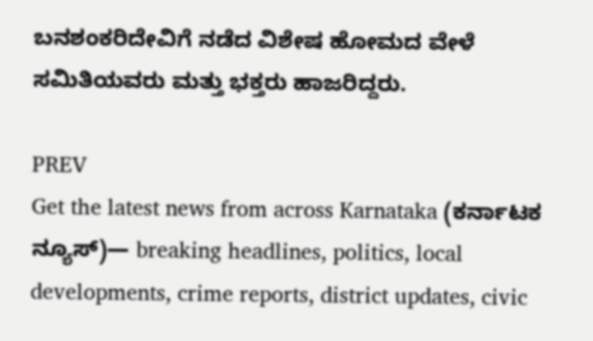ಬನಶಂಕರಿದೇವಿಗೆ ನಡೆದ ವಿಶೇಷ ಹೋಮದ ವೇಳೆ ಸಮಿತಿಯವರು ಮತ್ತು ಭಕ್ತರು ಹಾಜರಿದ್ದರು.

PREV
Get the latest news from across Karnataka (ಕರ್ನಾಟಕ ನ್ಯೂಸ್)— breaking headlines, politics, local developments, crime reports, district updates, civic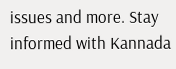issues and more. Stay informed with Kannada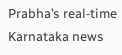Prabha’s real‑time Karnataka news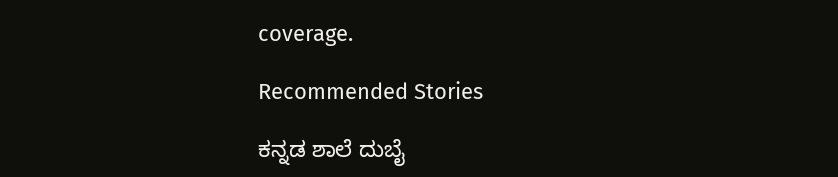coverage.

Recommended Stories

ಕನ್ನಡ ಶಾಲೆ ದುಬೈ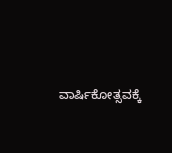ವಾರ್ಷಿಕೋತ್ಸವಕ್ಕೆ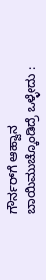ಗೌರ್ನರ್‌ಗೆ ಆಹ್ವಾನ
ಬಾಯಿಮುಚ್ಕೊಂಡಿದ್ರೆ ಒಳ್ಳೇದು :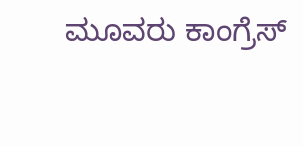ಮೂವರು ಕಾಂಗ್ರೆಸ್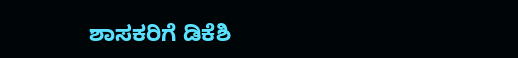ಶಾಸಕರಿಗೆ ಡಿಕೆಶಿ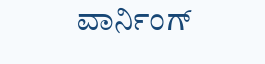ವಾರ್ನಿಂಗ್